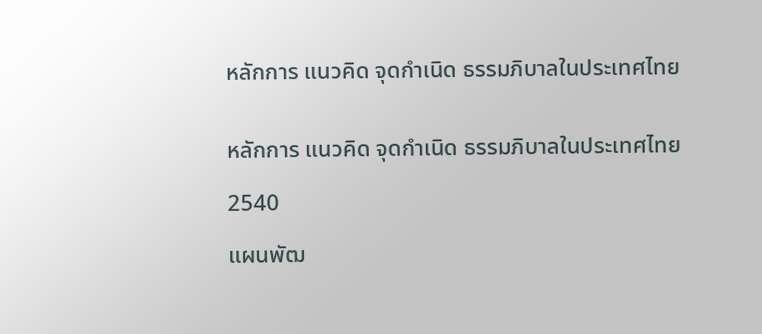หลักการ แนวคิด จุดกำเนิด ธรรมภิบาลในประเทศไทย


หลักการ แนวคิด จุดกำเนิด ธรรมภิบาลในประเทศไทย

2540

แผนพัฒ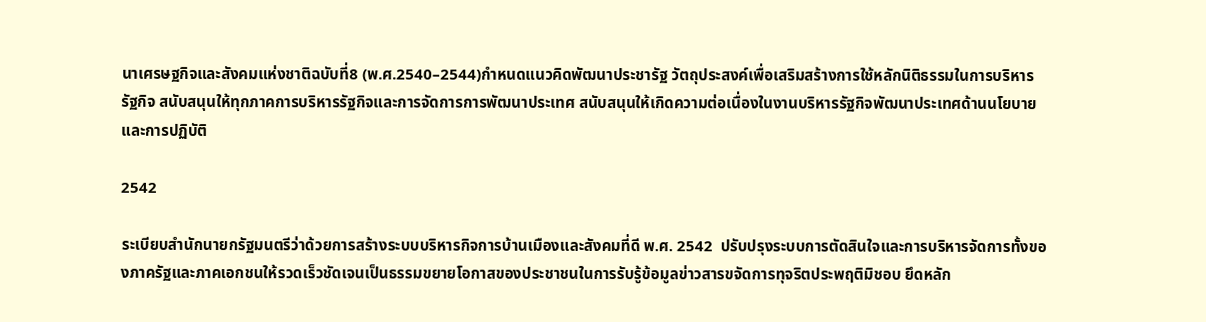นาเศรษฐกิจและสังคมแห่งชาติฉบับที่8 (พ.ศ.2540–2544)กำหนดแนวคิดพัฒนาประชารัฐ วัตถุประสงค์เพื่อเสริมสร้างการใช้หลักนิติธรรมในการบริหารรัฐกิจ สนับสนุนให้ทุกภาคการบริหารรัฐกิจและการจัดการการพัฒนาประเทศ สนับสนุนให้เกิดความต่อเนื่องในงานบริหารรัฐกิจพัฒนาประเทศด้านนโยบายและการปฏิบัติ

2542

ระเบียบสำนักนายกรัฐมนตรีว่าด้วยการสร้างระบบบริหารกิจการบ้านเมืองและสังคมที่ดี พ.ศ. 2542  ปรับปรุงระบบการตัดสินใจและการบริหารจัดการทั้งของภาครัฐและภาคเอกชนให้รวดเร็วชัดเจนเป็นธรรมขยายโอกาสของประชาชนในการรับรู้ข้อมูลข่าวสารขจัดการทุจริตประพฤติมิชอบ ยึดหลัก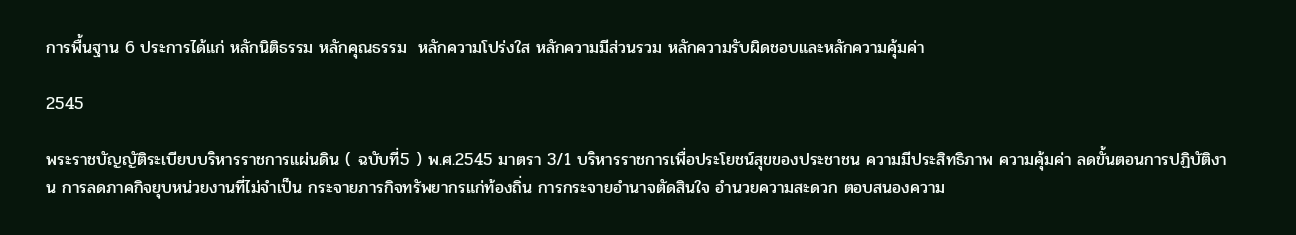การพื้นฐาน 6 ประการได้แก่ หลักนิติธรรม หลักคุณธรรม  หลักความโปร่งใส หลักความมีส่วนรวม หลักความรับผิดชอบและหลักความคุ้มค่า

2545

พระราชบัญญัติระเบียบบริหารราชการแผ่นดิน ( ฉบับที่5 ) พ.ศ.2545 มาตรา 3/1 บริหารราชการเพื่อประโยชน์สุขของประชาชน ความมีประสิทธิภาพ ความคุ้มค่า ลดขั้นตอนการปฏิบัติงาน การลดภาคกิจยุบหน่วยงานที่ไม่จำเป็น กระจายภารกิจทรัพยากรแก่ท้องถิ่น การกระจายอำนาจตัดสินใจ อำนวยความสะดวก ตอบสนองความ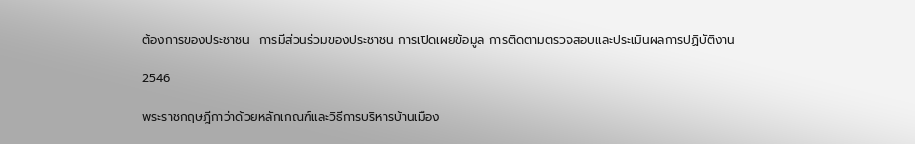ต้องการของประชาชน  การมีส่วนร่วมของประชาชน การเปิดเผยข้อมูล การติดตามตรวจสอบและประเมินผลการปฏิบัติงาน

2546

พระราชกฤษฎีกาว่าด้วยหลักเกณฑ์และวิธีการบริหารบ้านเมือง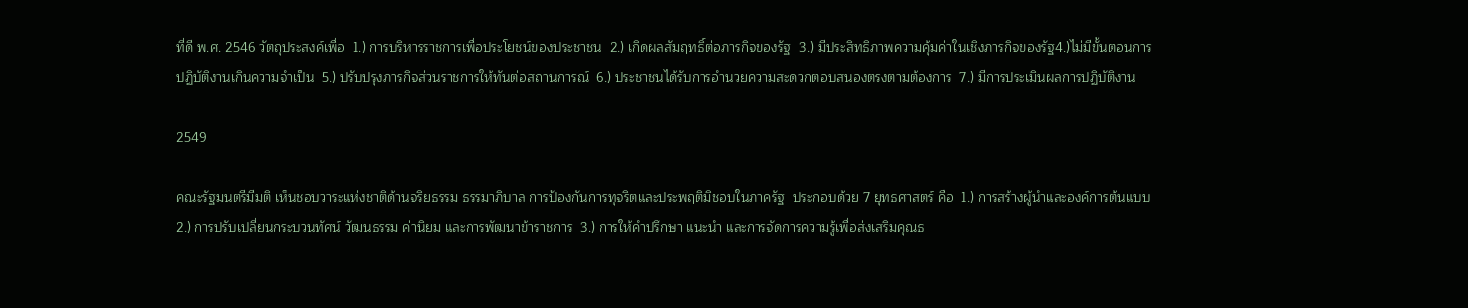ที่ดี พ.ศ. 2546 วัตถุประสงค์เพื่อ  1.) การบริหารราชการเพื่อประโยชน์ของประชาชน  2.) เกิดผลสัมฤทธิ์ต่อภารกิจของรัฐ  3.) มีประสิทธิภาพความคุ้มค่าในเชิงภารกิจของรัฐ4.)ไม่มีขั้นตอนการปฏิบัติงานเกินความจำเป็น  5.) ปรับปรุงภารกิจส่วนราชการให้ทันต่อสถานการณ์  6.) ประชาชนได้รับการอำนวยความสะดวกตอบสนองตรงตามต้องการ  7.) มีการประเมินผลการปฏิบัติงาน

2549

คณะรัฐมนตรีมีมติ เห็นชอบวาระแห่งชาติด้านจริยธรรม ธรรมาภิบาล การป้องกันการทุจริตและประพฤติมิชอบในภาครัฐ  ประกอบด้วย 7 ยุทธศาสตร์ คือ  1.) การสร้างผู้นำและองค์การต้นแบบ  2.) การปรับเปลี่ยนกระบวนทัศน์ วัฒนธรรม ค่านิยม และการพัฒนาข้าราชการ  3.) การให้คำปรึกษา แนะนำ และการจัดการความรู้เพื่อส่งเสริมคุณธ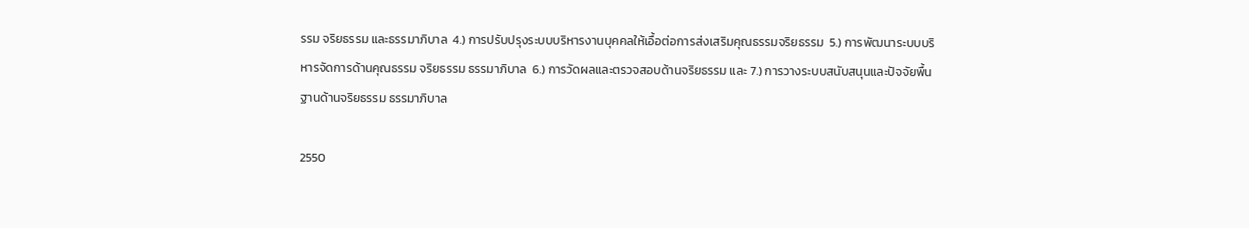รรม จริยธรรม และธรรมาภิบาล  4.) การปรับปรุงระบบบริหารงานบุคคลให้เอื้อต่อการส่งเสริมคุณธรรมจริยธรรม  5.) การพัฒนาระบบบริหารจัดการด้านคุณธรรม จริยธรรม ธรรมาภิบาล  6.) การวัดผลและตรวจสอบด้านจริยธรรม และ 7.) การวางระบบสนับสนุนและปัจจัยพื้นฐานด้านจริยธรรม ธรรมาภิบาล

2550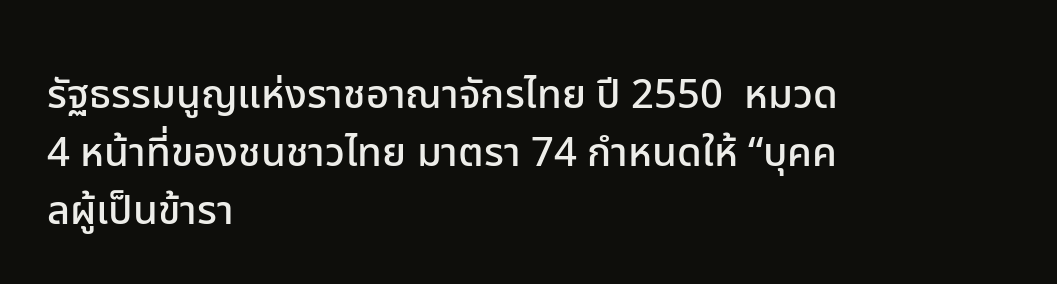รัฐธรรมนูญแห่งราชอาณาจักรไทย ปี 2550  หมวด 4 หน้าที่ของชนชาวไทย มาตรา 74 กำหนดให้ “บุคคลผู้เป็นข้ารา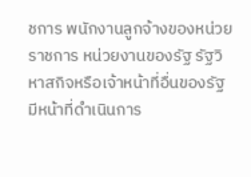ชการ พนักงานลูกจ้างของหน่วยราชการ หน่วยงานของรัฐ รัฐวิหาสกิจหรือเจ้าหน้าที่อื่นของรัฐ มีหน้าที่ดำเนินการ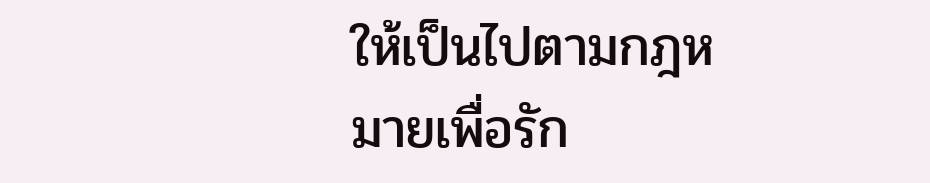ให้เป็นไปตามกฎหมายเพื่อรัก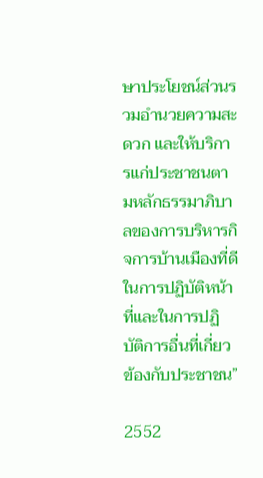ษาประโยชน์ส่วนรวมอำนวยความสะดวก และให้บริการแก่ประชาชนตามหลักธรรมาภิบาลของการบริหารกิจการบ้านเมืองที่ดีในการปฏิบัติหน้าที่และในการปฏิบัติการอื่นที่เกี่ยวข้องกับประชาชน”

2552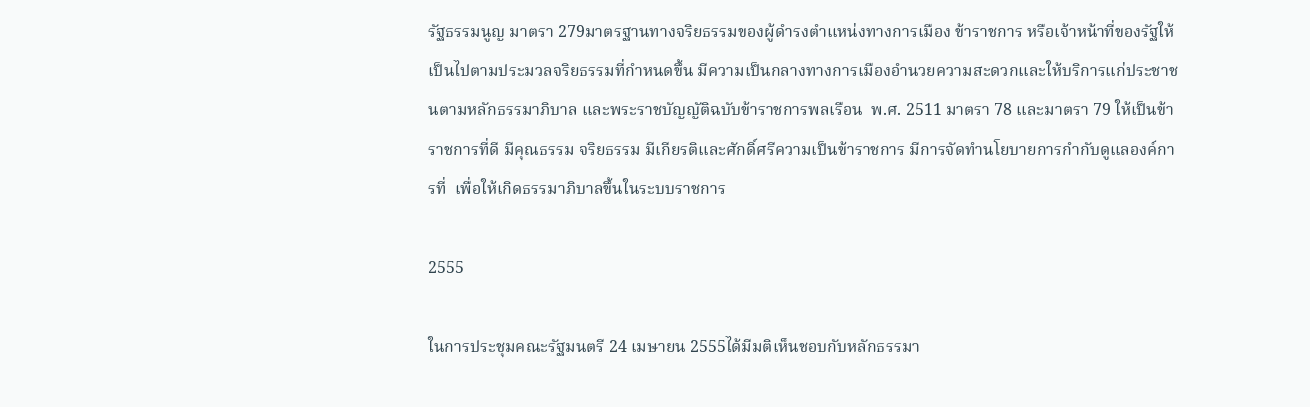รัฐธรรมนูญ มาตรา 279มาตรฐานทางจริยธรรมของผู้ดำรงตำแหน่งทางการเมือง ข้าราชการ หรือเจ้าหน้าที่ของรัฐให้เป็นไปตามประมวลจริยธรรมที่กำหนดขึ้น มีความเป็นกลางทางการเมืองอำนวยความสะดวกและให้บริการแก่ประชาชนตามหลักธรรมาภิบาล และพระราชบัญญัติฉบับข้าราชการพลเรือน  พ.ศ. 2511 มาตรา 78 และมาตรา 79 ให้เป็นข้าราชการที่ดี มีคุณธรรม จริยธรรม มีเกียรติและศักดิ์ศรีความเป็นข้าราชการ มีการจัดทำนโยบายการกำกับดูแลองค์การที่  เพื่อให้เกิดธรรมาภิบาลขึ้นในระบบราชการ

2555

ในการประชุมคณะรัฐมนตรี 24 เมษายน 2555ได้มีมติเห็นชอบกับหลักธรรมา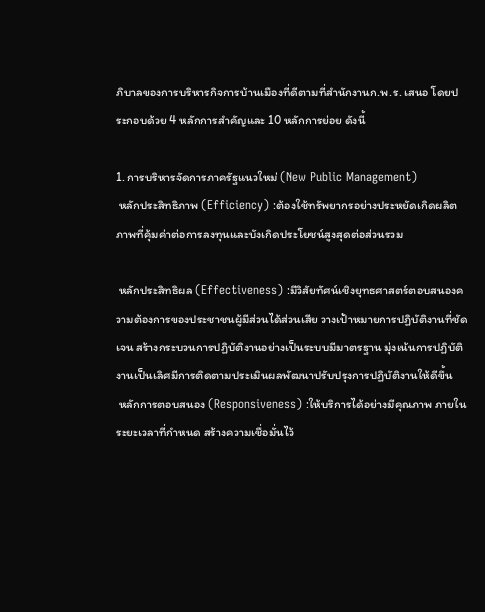ภิบาลของการบริหารกิจการบ้านเมืองที่ดีตามที่สำนักงานก.พ.ร. เสนอ โดยประกอบด้วย 4 หลักการสำคัญและ 10 หลักการย่อย ดังนี้

1. การบริหารจัดการภาครัฐแนวใหม่ (New Public Management)
 หลักประสิทธิภาพ (Efficiency) :ต้องใช้ทรัพยากรอย่างประหยัดเกิดผลิตภาพที่คุ้มค่าต่อการลงทุนและบังเกิดประโยชน์สูงสุดต่อส่วนรวม

 หลักประสิทธิผล (Effectiveness) :มีวิสัยทัศน์เชิงยุทธศาสตร์ตอบสนองความต้องการของประชาชนผู้มีส่วนได้ส่วนเสีย วางเป้าหมายการปฏิบัติงานที่ชัดเจน สร้างกระบวนการปฏิบัติงานอย่างเป็นระบบมีมาตรฐาน มุ่งเน้นการปฏิบัติงานเป็นเลิศมีการติดตามประเมินผลพัฒนาปรับปรุงการปฏิบัติงานให้ดีขึ้น
 หลักการตอบสนอง (Responsiveness) :ให้บริการได้อย่างมีคุณภาพ ภายในระยะเวลาที่กำหนด สร้างความเชื่อมั่นไว้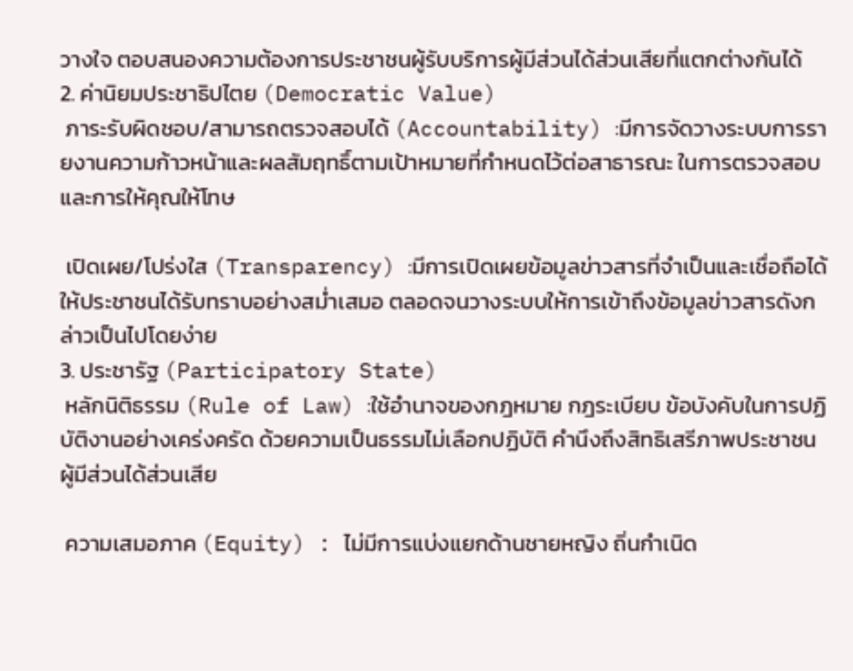วางใจ ตอบสนองความต้องการประชาชนผู้รับบริการผู้มีส่วนได้ส่วนเสียที่แตกต่างกันได้
2. ค่านิยมประชาธิปไตย (Democratic Value)
 ภาระรับผิดชอบ/สามารถตรวจสอบได้ (Accountability) :มีการจัดวางระบบการรายงานความก้าวหน้าและผลสัมฤทธิ์ตามเป้าหมายที่กำหนดไว้ต่อสาธารณะ ในการตรวจสอบและการให้คุณให้โทษ

 เปิดเผย/โปร่งใส (Transparency) :มีการเปิดเผยข้อมูลข่าวสารที่จำเป็นและเชื่อถือได้ให้ประชาชนได้รับทราบอย่างสม่ำเสมอ ตลอดจนวางระบบให้การเข้าถึงข้อมูลข่าวสารดังกล่าวเป็นไปโดยง่าย
3. ประชารัฐ (Participatory State)
 หลักนิติธรรม (Rule of Law) :ใช้อำนาจของกฎหมาย กฎระเบียบ ข้อบังคับในการปฏิบัติงานอย่างเคร่งครัด ด้วยความเป็นธรรมไม่เลือกปฏิบัติ คำนึงถึงสิทธิเสรีภาพประชาชนผู้มีส่วนได้ส่วนเสีย

 ความเสมอภาค (Equity) : ไม่มีการแบ่งแยกด้านชายหญิง ถิ่นกำเนิด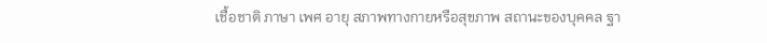เชื้อชาติ ภาษา เพศ อายุ สภาพทางกายหรือสุขภาพ สถานะของบุคคล ฐา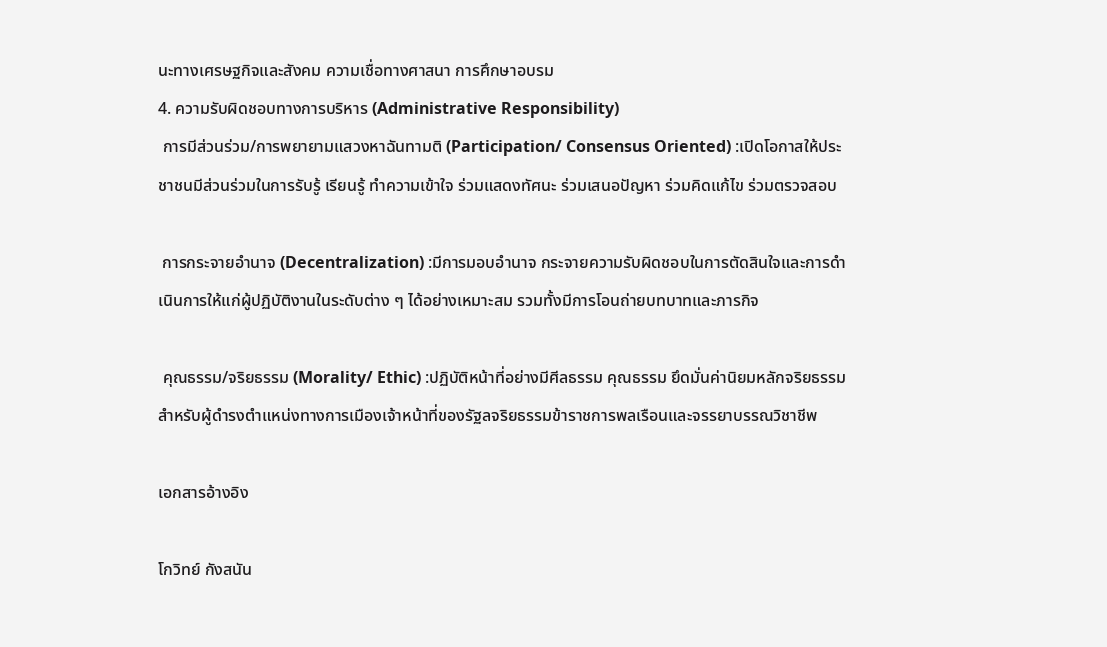นะทางเศรษฐกิจและสังคม ความเชื่อทางศาสนา การศึกษาอบรม
4. ความรับผิดชอบทางการบริหาร (Administrative Responsibility)
 การมีส่วนร่วม/การพยายามแสวงหาฉันทามติ (Participation/ Consensus Oriented) :เปิดโอกาสให้ประชาชนมีส่วนร่วมในการรับรู้ เรียนรู้ ทำความเข้าใจ ร่วมแสดงทัศนะ ร่วมเสนอปัญหา ร่วมคิดแก้ไข ร่วมตรวจสอบ

 การกระจายอำนาจ (Decentralization) :มีการมอบอำนาจ กระจายความรับผิดชอบในการตัดสินใจและการดำเนินการให้แก่ผู้ปฏิบัติงานในระดับต่าง ๆ ได้อย่างเหมาะสม รวมทั้งมีการโอนถ่ายบทบาทและภารกิจ

 คุณธรรม/จริยธรรม (Morality/ Ethic) :ปฏิบัติหน้าที่อย่างมีศีลธรรม คุณธรรม ยึดมั่นค่านิยมหลักจริยธรรมสำหรับผู้ดำรงตำแหน่งทางการเมืองเจ้าหน้าที่ของรัฐลจริยธรรมข้าราชการพลเรือนและจรรยาบรรณวิชาชีพ

เอกสารอ้างอิง

โกวิทย์ กังสนัน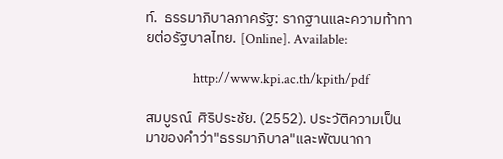ท์.  ธรรมาภิบาลภาครัฐ: รากฐานและความท้าทายต่อรัฐบาลไทย. [Online]. Available:

                http://www.kpi.ac.th/kpith/pdf

สมบูรณ์  ศิริประชัย. (2552). ประวัติความเป็นมาของคำว่า"ธรรมาภิบาล"และพัฒนากา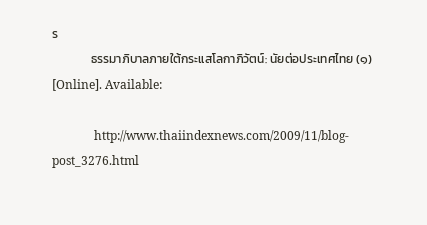ร
              ธรรมาภิบาลภายใต้กระแสโลกาภิวัตน์: นัยต่อประเทศไทย (๑)  [Online]. Available:

              http://www.thaiindexnews.com/2009/11/blog-post_3276.html